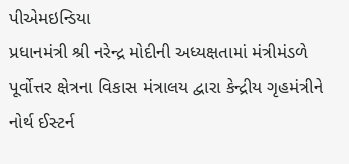પીએમઇન્ડિયા
પ્રધાનમંત્રી શ્રી નરેન્દ્ર મોદીની અધ્યક્ષતામાં મંત્રીમંડળે પૂર્વોત્તર ક્ષેત્રના વિકાસ મંત્રાલય દ્વારા કેન્દ્રીય ગૃહમંત્રીને નોર્થ ઈસ્ટર્ન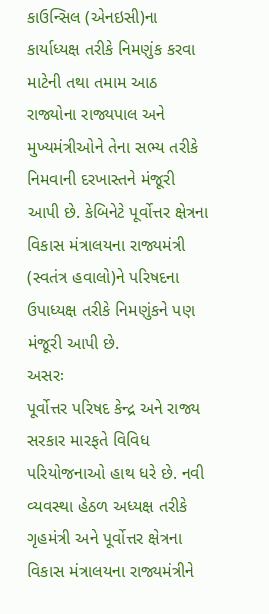કાઉન્સિલ (એનઇસી)ના કાર્યાધ્યક્ષ તરીકે નિમણુંક કરવા માટેની તથા તમામ આઠ રાજ્યોના રાજ્યપાલ અને મુખ્યમંત્રીઓને તેના સભ્ય તરીકે નિમવાની દરખાસ્તને મંજૂરી આપી છે. કેબિનેટે પૂર્વોત્તર ક્ષેત્રના વિકાસ મંત્રાલયના રાજ્યમંત્રી (સ્વતંત્ર હવાલો)ને પરિષદના ઉપાધ્યક્ષ તરીકે નિમણુંકને પણ મંજૂરી આપી છે.
અસરઃ
પૂર્વોત્તર પરિષદ કેન્દ્ર અને રાજ્ય સરકાર મારફતે વિવિધ પરિયોજનાઓ હાથ ધરે છે. નવી વ્યવસ્થા હેઠળ અધ્યક્ષ તરીકે ગૃહમંત્રી અને પૂર્વોત્તર ક્ષેત્રના વિકાસ મંત્રાલયના રાજ્યમંત્રીને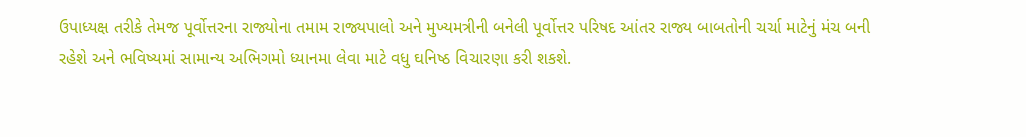ઉપાધ્યક્ષ તરીકે તેમજ પૂર્વોત્તરના રાજ્યોના તમામ રાજ્યપાલો અને મુખ્યમત્રીની બનેલી પૂર્વોત્તર પરિષદ આંતર રાજ્ય બાબતોની ચર્ચા માટેનું મંચ બની રહેશે અને ભવિષ્યમાં સામાન્ય અભિગમો ધ્યાનમા લેવા માટે વધુ ઘનિષ્ઠ વિચારણા કરી શકશે.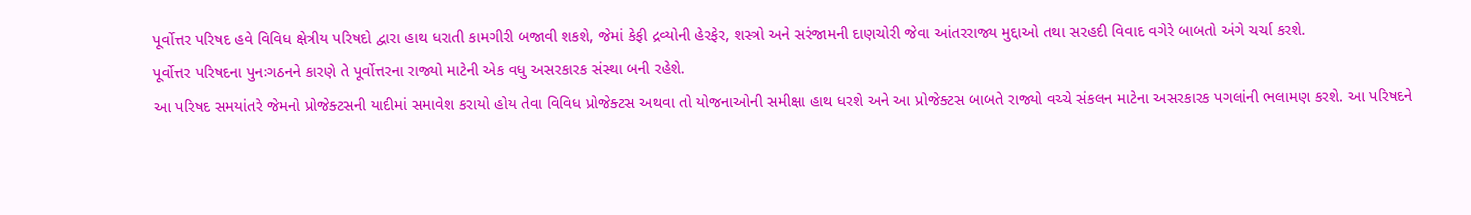પૂર્વોત્તર પરિષદ હવે વિવિધ ક્ષેત્રીય પરિષદો દ્વારા હાથ ધરાતી કામગીરી બજાવી શકશે, જેમાં કેફી દ્રવ્યોની હેરફેર, શસ્ત્રો અને સરંજામની દાણચોરી જેવા આંતરરાજ્ય મુદ્દાઓ તથા સરહદી વિવાદ વગેરે બાબતો અંગે ચર્ચા કરશે.
પૂર્વોત્તર પરિષદના પુનઃગઠનને કારણે તે પૂર્વોત્તરના રાજ્યો માટેની એક વધુ અસરકારક સંસ્થા બની રહેશે.
આ પરિષદ સમયાંતરે જેમનો પ્રોજેક્ટસની યાદીમાં સમાવેશ કરાયો હોય તેવા વિવિધ પ્રોજેક્ટસ અથવા તો યોજનાઓની સમીક્ષા હાથ ધરશે અને આ પ્રોજેક્ટસ બાબતે રાજ્યો વચ્ચે સંકલન માટેના અસરકારક પગલાંની ભલામણ કરશે. આ પરિષદને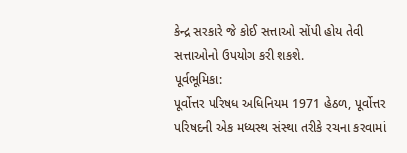કેન્દ્ર સરકારે જે કોઈ સત્તાઓ સોંપી હોય તેવી સત્તાઓનો ઉપયોગ કરી શકશે.
પૂર્વભૂમિકા:
પૂર્વોત્તર પરિષધ અધિનિયમ 1971 હેઠળ, પૂર્વોત્તર પરિષદની એક મધ્યસ્થ સંસ્થા તરીકે રચના કરવામાં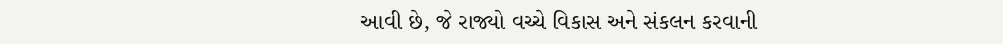આવી છે, જે રાજ્યો વચ્ચે વિકાસ અને સંકલન કરવાની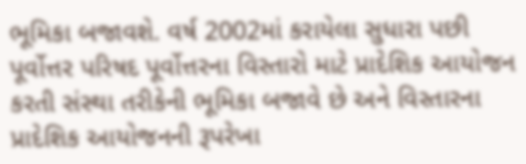ભૂમિકા બજાવશે. વર્ષ 2002માં કરાયેલા સુધારા પછી પૂર્વોત્તર પરિષદ પૂર્વોત્તરના વિસ્તારો માટે પ્રાદેશિક આયોજન કરતી સંસ્થા તરીકેની ભૂમિકા બજાવે છે અને વિસ્તારના પ્રાદેશિક આયોજનની રૂપરેખા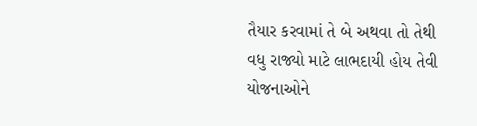તૈયાર કરવામાં તે બે અથવા તો તેથી વધુ રાજ્યો માટે લાભદાયી હોય તેવી યોજનાઓને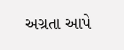અગ્રતા આપે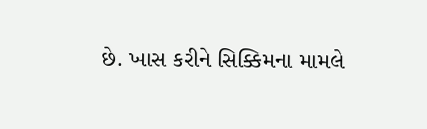છે. ખાસ કરીને સિક્કિમના મામલે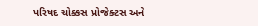પરિષદ ચોક્કસ પ્રોજેક્ટસ અને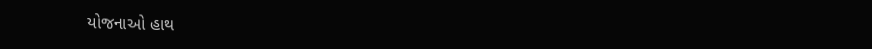યોજનાઓ હાથ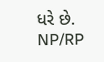ધરે છે.
NP/RP